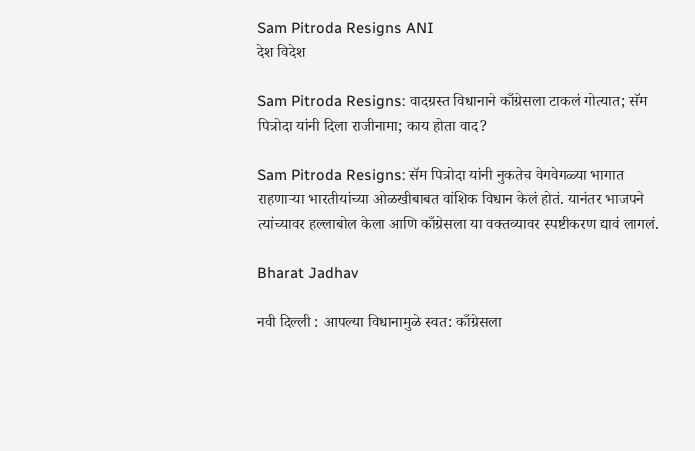Sam Pitroda Resigns ANI
देश विदेश

Sam Pitroda Resigns: वादग्रस्त विधानाने काँग्रेसला टाकलं गोत्यात; सॅम पित्रोदा यांनी दिला राजीनामा; काय होता वाद?

Sam Pitroda Resigns: सॅम पित्रोदा यांनी नुकतेच वेगवेगळ्या भागात राहणाऱ्या भारतीयांच्या ओळखीबाबत वांशिक विधान केलं होतं. यानंतर भाजपने त्यांच्यावर हल्लाबोल केला आणि काँग्रेसला या वक्तव्यावर स्पष्टीकरण द्यावं लागलं.

Bharat Jadhav

नवी दिल्ली : आपल्या विधानामुळे स्वत: काँग्रेसला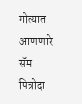गोत्यात आणणारे सॅम पित्रोदा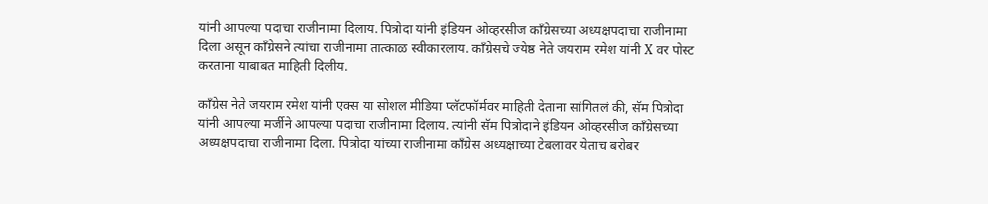यांनी आपल्या पदाचा राजीनामा दिलाय. पित्रोदा यांनी इंडियन ओव्हरसीज काँग्रेसच्या अध्यक्षपदाचा राजीनामा दिला असून काँग्रेसने त्यांचा राजीनामा तात्काळ स्वीकारलाय. काँग्रेसचे ज्येष्ठ नेते जयराम रमेश यांनी X वर पोस्ट करताना याबाबत माहिती दिलीय.

काँग्रेस नेते जयराम रमेश यांनी एक्स या सोशल मीडिया प्लॅटफॉर्मवर माहिती देताना सांगितलं की, सॅम पित्रोदा यांनी आपल्या मर्जीने आपल्या पदाचा राजीनामा दिलाय. त्यांनी सॅम पित्रोदाने इंडियन ओव्हरसीज काँग्रेसच्या अध्यक्षपदाचा राजीनामा दिला. पित्रोदा यांच्या राजीनामा काँग्रेस अध्यक्षाच्या टेबलावर येताच बरोबर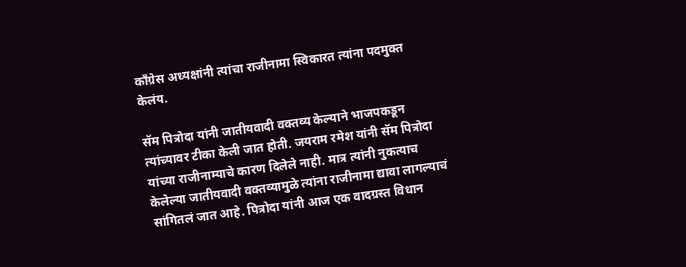काँग्रेस अध्यक्षांनी त्यांचा राजीनामा स्विकारत त्यांना पदमुक्त केलंय.

सॅम पित्रोदा यांनी जातीयवादी वक्तव्य केल्याने भाजपकडून त्यांच्यावर टीका केली जात होती. जयराम रमेश यांनी सॅम पित्रोदा यांच्या राजीनाम्याचे कारण दिलेले नाही. मात्र त्यांनी नुकत्याच केलेल्या जातीयवादी वक्तव्यामुळे त्यांना राजीनामा द्यावा लागल्याचं सांगितलं जात आहे. पित्रोदा यांनी आज एक वादग्रस्त विधान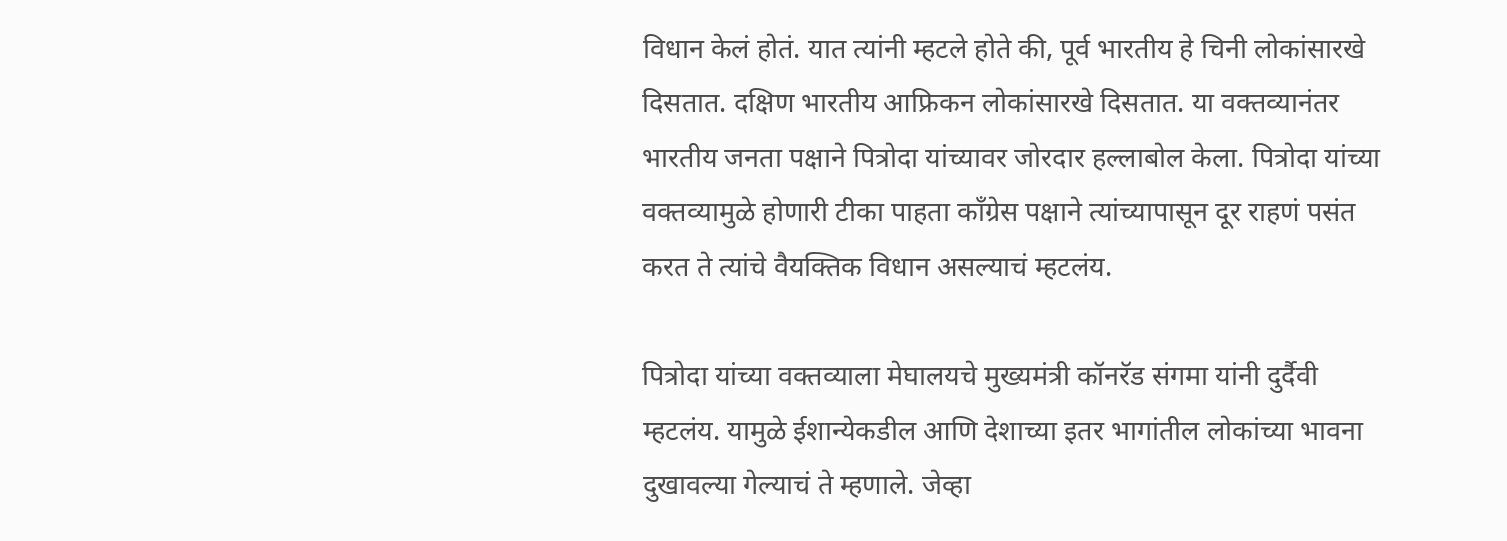विधान केलं होतं. यात त्यांनी म्हटले होते की, पूर्व भारतीय हे चिनी लोकांसारखे दिसतात. दक्षिण भारतीय आफ्रिकन लोकांसारखे दिसतात. या वक्तव्यानंतर भारतीय जनता पक्षाने पित्रोदा यांच्यावर जोरदार हल्लाबोल केला. पित्रोदा यांच्या वक्तव्यामुळे होणारी टीका पाहता काँग्रेस पक्षाने त्यांच्यापासून दूर राहणं पसंत करत ते त्यांचे वैयक्तिक विधान असल्याचं म्हटलंय.

पित्रोदा यांच्या वक्तव्याला मेघालयचे मुख्यमंत्री कॉनरॅड संगमा यांनी दुर्दैवी म्हटलंय. यामुळे ईशान्येकडील आणि देशाच्या इतर भागांतील लोकांच्या भावना दुखावल्या गेल्याचं ते म्हणाले. जेव्हा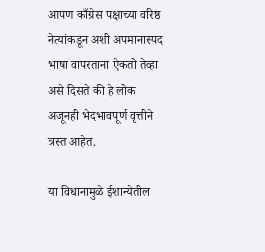आपण काँग्रेस पक्षाच्या वरिष्ठ नेत्यांकडून अशी अपमानास्पद भाषा वापरताना ऐकतो तेव्हा असे दिसते की हे लोक अजूनही भेदभावपूर्ण वृत्तीने त्रस्त आहेत.

या विधानामुळे ईशान्येतील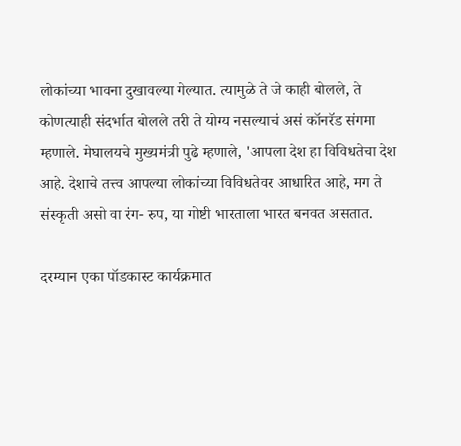लोकांच्या भावना दुखावल्या गेल्यात. त्यामुळे ते जे काही बोलले, ते कोणत्याही संदर्भात बोलले तरी ते योग्य नसल्याचं असं कॉनरॅड संगमा म्हणाले. मेघालयचे मुख्यमंत्री पुढे म्हणाले, 'आपला देश हा विविधतेचा देश आहे. देशाचे तत्त्व आपल्या लोकांच्या विविधतेवर आधारित आहे, मग ते संस्कृती असो वा रंग- रुप, या गोष्टी भारताला भारत बनवत असतात.

दरम्यान एका पॉडकास्ट कार्यक्रमात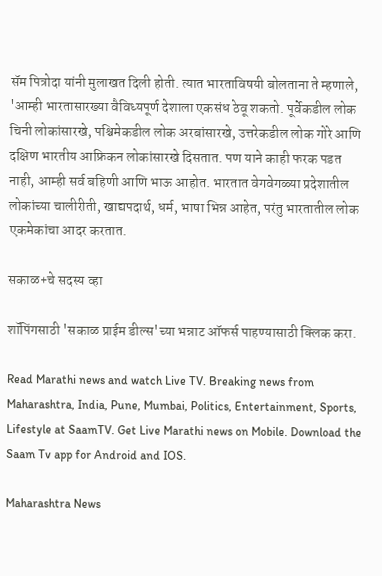सॅम पित्रोदा यांनी मुलाखत दिली होती. त्यात भारताविषयी बोलताना ते म्हणाले, 'आम्ही भारतासारख्या वैविध्यपूर्ण देशाला एकसंध ठेवू शकतो. पूर्वेकडील लोक चिनी लोकांसारखे, पश्चिमेकडील लोक अरबांसारखे, उत्तरेकडील लोक गोरे आणि दक्षिण भारतीय आफ्रिकन लोकांसारखे दिसतात. पण याने काही फरक पडत नाही, आम्ही सर्व बहिणी आणि भाऊ आहोत. भारतात वेगवेगळ्या प्रदेशातील लोकांच्या चालीरीती, खाद्यपदार्थ, धर्म, भाषा भिन्न आहेत, परंतु भारतातील लोक एकमेकांचा आदर करतात.

सकाळ+चे सदस्य व्हा

शॉपिंगसाठी 'सकाळ प्राईम डील्स'च्या भन्नाट ऑफर्स पाहण्यासाठी क्लिक करा.

Read Marathi news and watch Live TV. Breaking news from Maharashtra, India, Pune, Mumbai, Politics, Entertainment, Sports, Lifestyle at SaamTV. Get Live Marathi news on Mobile. Download the Saam Tv app for Android and IOS.

Maharashtra News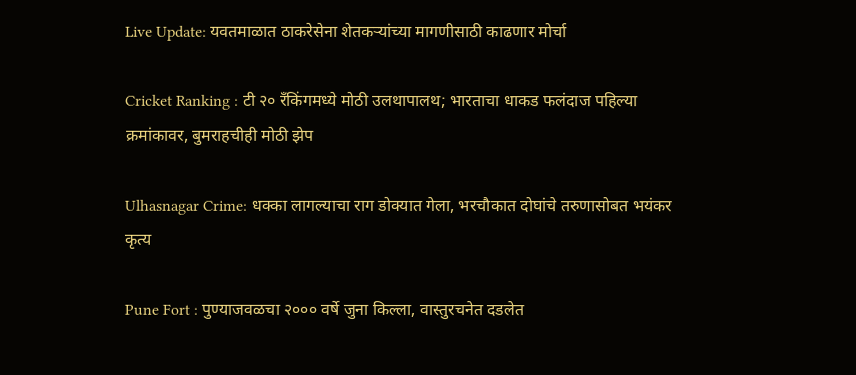Live Update: यवतमाळात ठाकरेसेना शेतकऱ्यांच्या मागणीसाठी काढणार मोर्चा

Cricket Ranking : टी २० रँकिंगमध्ये मोठी उलथापालथ; भारताचा धाकड फलंदाज पहिल्या क्रमांकावर, बुमराहचीही मोठी झेप

Ulhasnagar Crime: धक्का लागल्याचा राग डोक्यात गेला, भरचौकात दोघांचे तरुणासोबत भयंकर कृत्य

Pune Fort : पुण्याजवळचा २००० वर्षे जुना किल्ला, वास्तुरचनेत दडलेत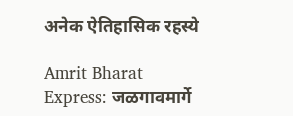अनेक ऐतिहासिक रहस्ये

Amrit Bharat Express: जळगावमार्गे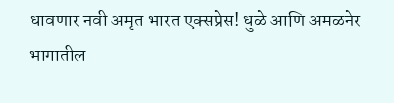धावणार नवी अमृत भारत एक्सप्रेस! धुळे आणि अमळनेर भागातील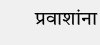प्रवाशांना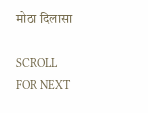मोठा दिलासा

SCROLL FOR NEXT